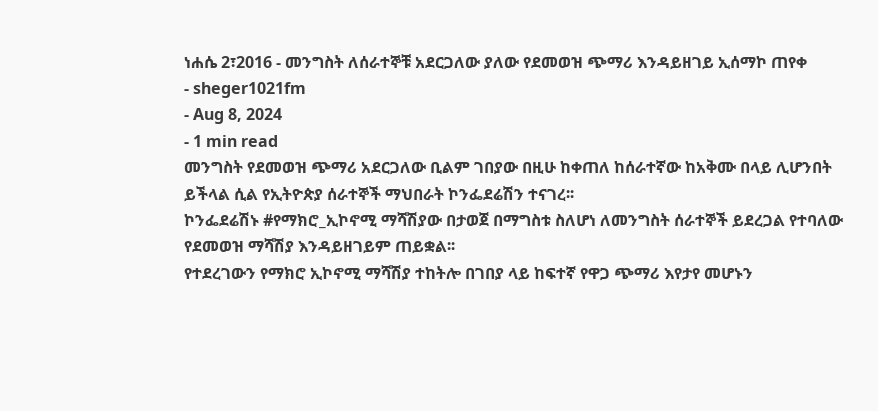ነሐሴ 2፣2016 - መንግስት ለሰራተኞቹ አደርጋለው ያለው የደመወዝ ጭማሪ እንዳይዘገይ ኢሰማኮ ጠየቀ
- sheger1021fm
- Aug 8, 2024
- 1 min read
መንግስት የደመወዝ ጭማሪ አደርጋለው ቢልም ገበያው በዚሁ ከቀጠለ ከሰራተኛው ከአቅሙ በላይ ሊሆንበት ይችላል ሲል የኢትዮጵያ ሰራተኞች ማህበራት ኮንፌደሬሽን ተናገረ፡፡
ኮንፌደሬሽኑ #የማክሮ_ኢኮኖሚ ማሻሽያው በታወጀ በማግስቱ ስለሆነ ለመንግስት ሰራተኞች ይደረጋል የተባለው የደመወዝ ማሻሽያ እንዳይዘገይም ጠይቋል፡፡
የተደረገውን የማክሮ ኢኮኖሚ ማሻሽያ ተከትሎ በገበያ ላይ ከፍተኛ የዋጋ ጭማሪ እየታየ መሆኑን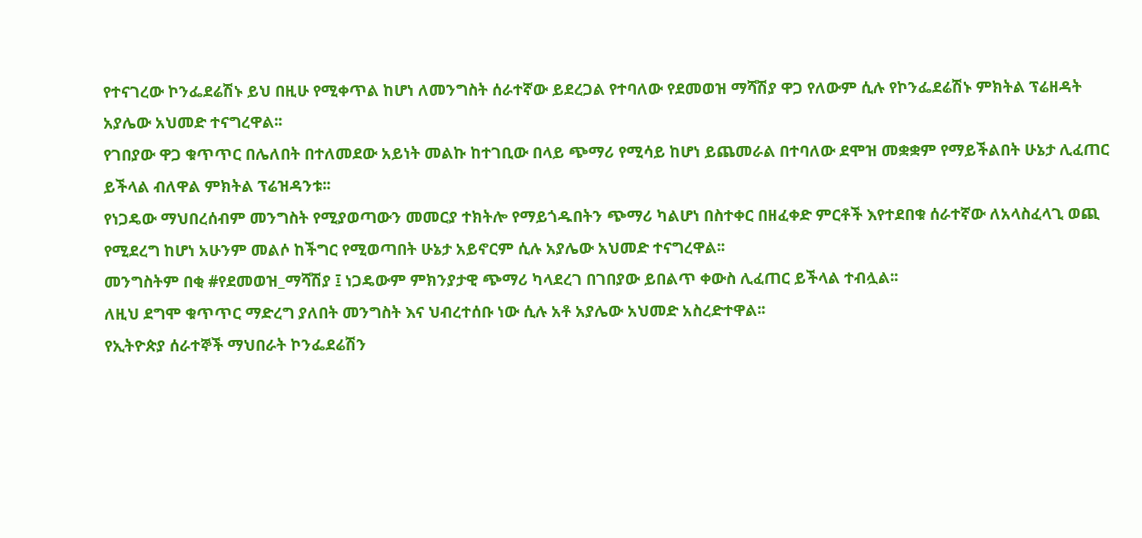የተናገረው ኮንፌደሬሽኑ ይህ በዚሁ የሚቀጥል ከሆነ ለመንግስት ሰራተኛው ይደረጋል የተባለው የደመወዝ ማሻሽያ ዋጋ የለውም ሲሉ የኮንፌደሬሽኑ ምክትል ፕሬዘዳት አያሌው አህመድ ተናግረዋል፡፡
የገበያው ዋጋ ቁጥጥር በሌለበት በተለመደው አይነት መልኩ ከተገቢው በላይ ጭማሪ የሚሳይ ከሆነ ይጨመራል በተባለው ደሞዝ መቋቋም የማይችልበት ሁኔታ ሊፈጠር ይችላል ብለዋል ምክትል ፕሬዝዳንቱ፡፡
የነጋዴው ማህበረሰብም መንግስት የሚያወጣውን መመርያ ተክትሎ የማይጎዱበትን ጭማሪ ካልሆነ በስተቀር በዘፈቀድ ምርቶች እየተደበቁ ሰራተኛው ለአላስፈላጊ ወጪ የሚደረግ ከሆነ አሁንም መልሶ ከችግር የሚወጣበት ሁኔታ አይኖርም ሲሉ አያሌው አህመድ ተናግረዋል፡፡
መንግስትም በቂ #የደመወዝ_ማሻሽያ ፤ ነጋዴውም ምክንያታዊ ጭማሪ ካላደረገ በገበያው ይበልጥ ቀውስ ሊፈጠር ይችላል ተብሏል፡፡
ለዚህ ደግሞ ቁጥጥር ማድረግ ያለበት መንግስት እና ህብረተሰቡ ነው ሲሉ አቶ አያሌው አህመድ አስረድተዋል፡፡
የኢትዮጵያ ሰራተኞች ማህበራት ኮንፌደሬሽን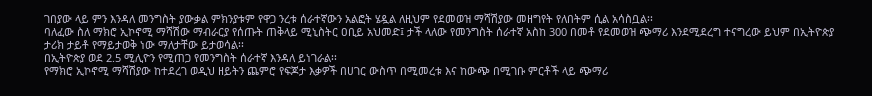ገበያው ላይ ምን እንዳለ መንግስት ያውቃል ምክንያቱም የዋጋ ንረቱ ሰራተኛውን አልፎት ሄዷል ለዚህም የደመወዝ ማሻሽያው መዘግየት የለበትም ሲል አሳስቧል፡፡
ባለፈው ስለ ማክሮ ኢኮኖሚ ማሻሽው ማብራርያ የሰጡት ጠቅላይ ሚኒስትር ዐቢይ አህመድ፤ ታች ላለው የመንግስት ሰራተኛ አስከ 300 በመቶ የደመወዝ ጭማሪ እንደሚደረግ ተናግረው ይህም በኢትዮጵያ ታሪክ ታይቶ የማይታወቅ ነው ማለታቸው ይታወሳል፡፡
በኢትዮጵያ ወደ 2.5 ሚሊዮን የሚጠጋ የመንግስት ሰራተኛ እንዳለ ይነገራል፡፡
የማክሮ ኢኮኖሚ ማሻሽያው ከተደረገ ወዲህ ዘይትን ጨምሮ የፍጆታ እቃዎች በሀገር ውስጥ በሚመረቱ እና ከውጭ በሚገቡ ምርቶች ላይ ጭማሪ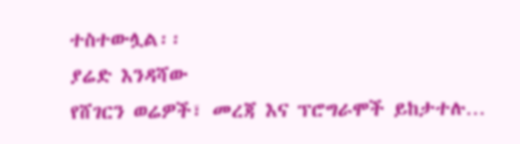ተስተውሏል፡፡
ያሬድ እንዳሻው
የሸገርን ወሬዎች፣ መረጃ እና ፕሮግራሞች ይከታተሉ…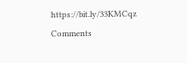https://bit.ly/33KMCqz
Comments